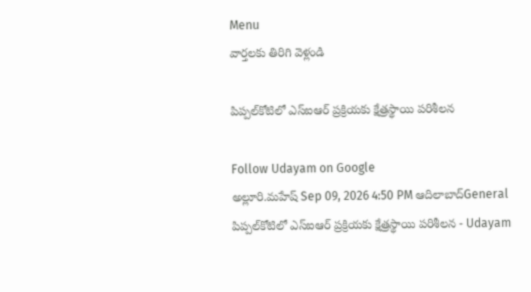Menu
వార్తలకు తిరిగి వెళ్లండి

పిప్పల్‌కోటిలో ఎస్‌ఐఆర్‌ ప్రక్రియకు క్షేత్రస్థాయి పరిశీలన

Follow Udayam on Google
అల్లూరి.మహేష్ Sep 09, 2026 4:50 PM ఆదిలాబాద్General
పిప్పల్‌కోటిలో ఎస్‌ఐఆర్‌ ప్రక్రియకు క్షేత్రస్థాయి పరిశీలన - Udayam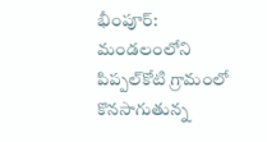భీంపూర్‌: మండలంలోని పిప్పల్‌కోటి గ్రామంలో కొనసాగుతున్న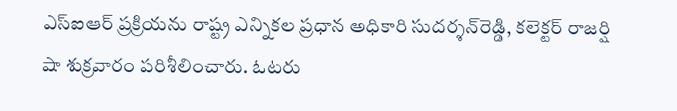ఎస్‌ఐఆర్‌ ప్రక్రియను రాష్ట్ర ఎన్నికల ప్రధాన అధికారి సుదర్శన్‌రెడ్డి, కలెక్టర్‌ రాజర్షి షా శుక్రవారం పరిశీలించారు. ఓటరు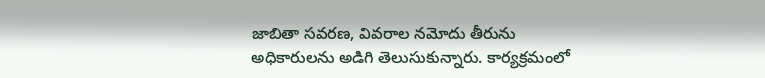జాబితా సవరణ, వివరాల నమోదు తీరును అధికారులను అడిగి తెలుసుకున్నారు. కార్యక్రమంలో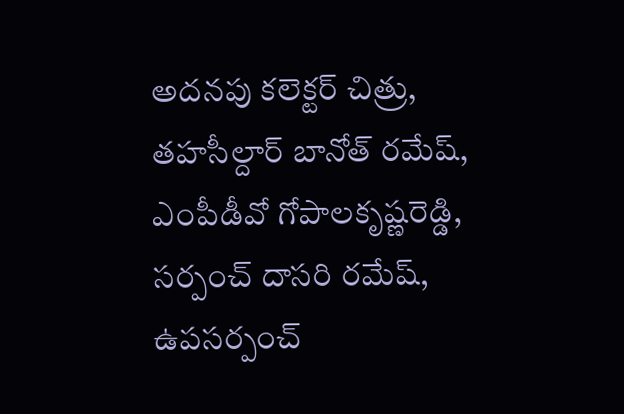అదనపు కలెక్టర్‌ చిత్రు, తహసీల్దార్‌ బానోత్‌ రమేష్, ఎంపీడీవో గోపాలకృష్ణరెడ్డి, సర్పంచ్‌ దాసరి రమేష్, ఉపసర్పంచ్‌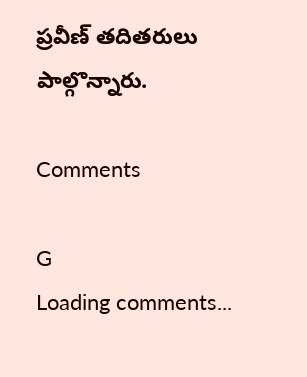ప్రవీణ్‌ తదితరులు పాల్గొన్నారు.

Comments

G
Loading comments...